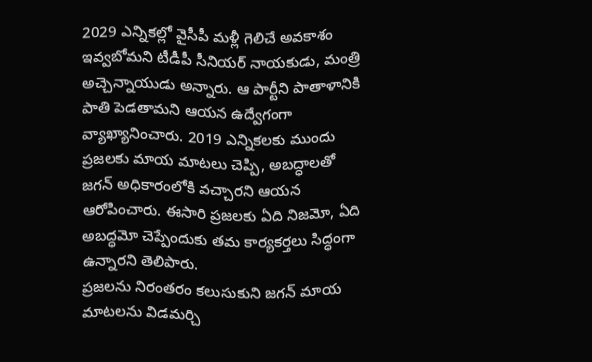2029 ఎన్నికల్లో వైసీపీ మళ్లీ గెలిచే అవకాశం ఇవ్వబోమని టీడీపీ సీనియర్ నాయకుడు, మంత్రి అచ్చెన్నాయుడు అన్నారు. ఆ పార్టీని పాతాళానికి పాతి పెడతామని ఆయన ఉద్వేగంగా వ్యాఖ్యానించారు. 2019 ఎన్నికలకు ముందు ప్రజలకు మాయ మాటలు చెప్పి, అబద్ధాలతో జగన్ అధికారంలోకి వచ్చారని ఆయన ఆరోపించారు. ఈసారి ప్రజలకు ఏది నిజమో, ఏది అబద్ధమో చెప్పేందుకు తమ కార్యకర్తలు సిద్ధంగా ఉన్నారని తెలిపారు.
ప్రజలను నిరంతరం కలుసుకుని జగన్ మాయ మాటలను విడమర్చి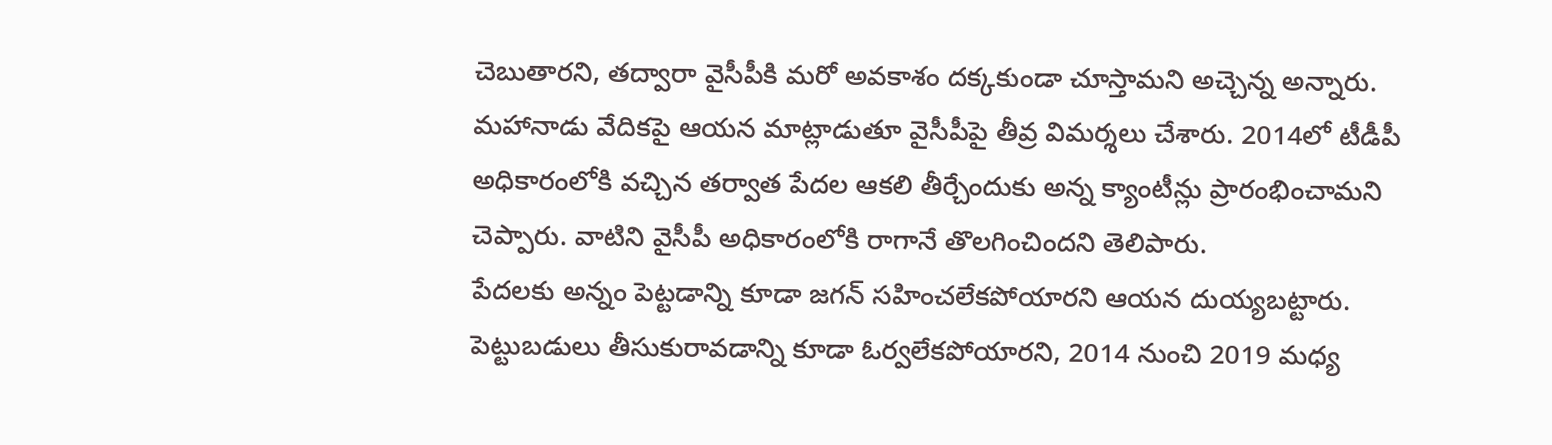చెబుతారని, తద్వారా వైసీపీకి మరో అవకాశం దక్కకుండా చూస్తామని అచ్చెన్న అన్నారు. మహానాడు వేదికపై ఆయన మాట్లాడుతూ వైసీపీపై తీవ్ర విమర్శలు చేశారు. 2014లో టీడీపీ అధికారంలోకి వచ్చిన తర్వాత పేదల ఆకలి తీర్చేందుకు అన్న క్యాంటీన్లు ప్రారంభించామని చెప్పారు. వాటిని వైసీపీ అధికారంలోకి రాగానే తొలగించిందని తెలిపారు.
పేదలకు అన్నం పెట్టడాన్ని కూడా జగన్ సహించలేకపోయారని ఆయన దుయ్యబట్టారు. పెట్టుబడులు తీసుకురావడాన్ని కూడా ఓర్వలేకపోయారని, 2014 నుంచి 2019 మధ్య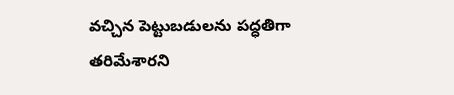వచ్చిన పెట్టుబడులను పద్ధతిగా తరిమేశారని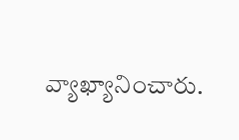వ్యాఖ్యానించారు.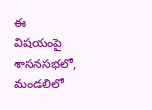ఈ విషయంపై శాసనసభలో, మండలిలో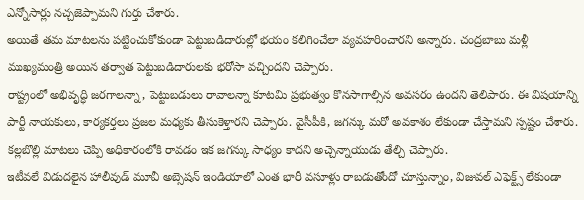ఎన్నోసార్లు నచ్చజెప్పామని గుర్తు చేశారు.
అయితే తమ మాటలను పట్టించుకోకుండా పెట్టుబడిదారుల్లో భయం కలిగించేలా వ్యవహరించారని అన్నారు. చంద్రబాబు మళ్లీ ముఖ్యమంత్రి అయిన తర్వాత పెట్టుబడిదారులకు భరోసా వచ్చిందని చెప్పారు.
రాష్ట్రంలో అభివృద్ధి జరగాలన్నా, పెట్టుబడులు రావాలన్నా కూటమి ప్రభుత్వం కొనసాగాల్సిన అవసరం ఉందని తెలిపారు. ఈ విషయాన్ని పార్టీ నాయకులు, కార్యకర్తలు ప్రజల మధ్యకు తీసుకెళ్తారని చెప్పారు. వైసీపీకి, జగన్కు మరో అవకాశం లేకుండా చేస్తామని స్పష్టం చేశారు. కల్లబొల్లి మాటలు చెప్పి అధికారంలోకి రావడం ఇక జగన్కు సాధ్యం కాదని అచ్చెన్నాయుడు తేల్చి చెప్పారు.
ఇటీవలే విడుదలైన హాలీవుడ్ మూవీ అబ్సెషన్ ఇండియాలో ఎంత భారీ వసూళ్లు రాబడుతోందో చూస్తున్నాం, విజువల్ ఎఫెక్ట్స్ లేకుండా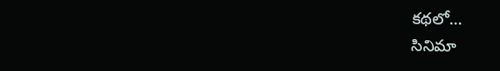కథలో…
సినిమా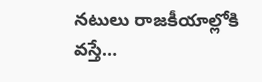నటులు రాజకీయాల్లోకి వస్తే…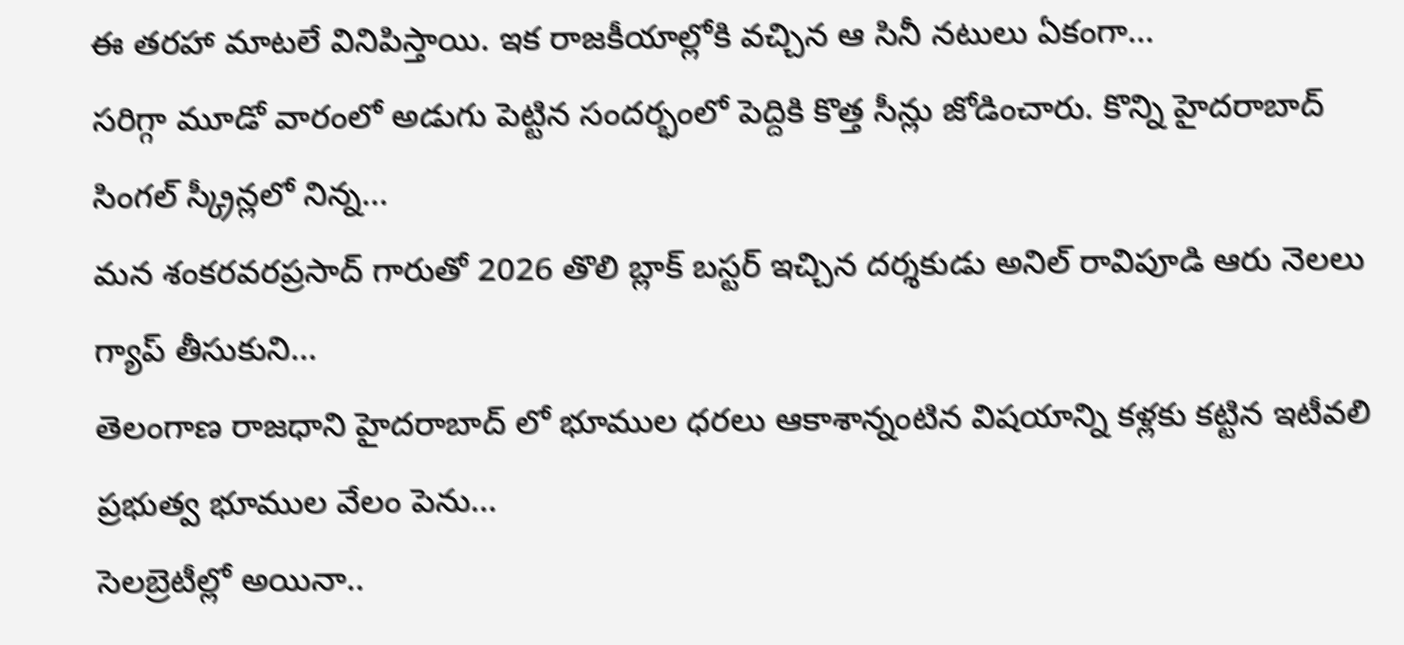ఈ తరహా మాటలే వినిపిస్తాయి. ఇక రాజకీయాల్లోకి వచ్చిన ఆ సినీ నటులు ఏకంగా…
సరిగ్గా మూడో వారంలో అడుగు పెట్టిన సందర్భంలో పెద్దికి కొత్త సీన్లు జోడించారు. కొన్ని హైదరాబాద్ సింగల్ స్క్రీన్లలో నిన్న…
మన శంకరవరప్రసాద్ గారుతో 2026 తొలి బ్లాక్ బస్టర్ ఇచ్చిన దర్శకుడు అనిల్ రావిపూడి ఆరు నెలలు గ్యాప్ తీసుకుని…
తెలంగాణ రాజధాని హైదరాబాద్ లో భూముల ధరలు ఆకాశాన్నంటిన విషయాన్ని కళ్లకు కట్టిన ఇటీవలి ప్రభుత్వ భూముల వేలం పెను…
సెలబ్రెటీల్లో అయినా..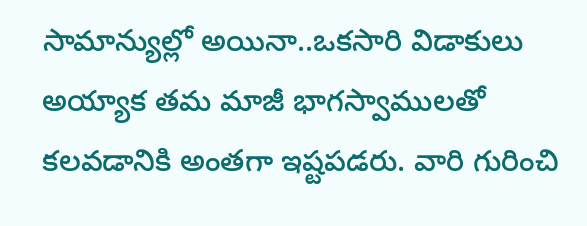సామాన్యుల్లో అయినా..ఒకసారి విడాకులు అయ్యాక తమ మాజీ భాగస్వాములతో కలవడానికి అంతగా ఇష్టపడరు. వారి గురించి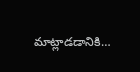మాట్లాడడానికి…